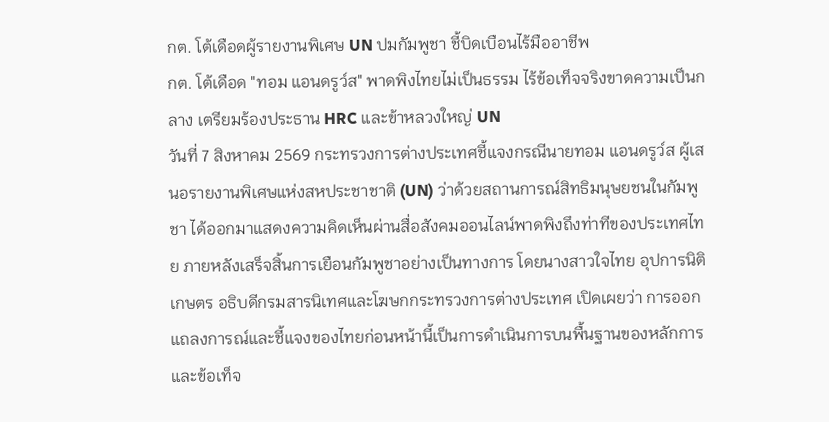กต. โต้เดือดผู้รายงานพิเศษ UN ปมกัมพูชา ชี้บิดเบือนไร้มืออาชีพ
กต. โต้เดือด "ทอม แอนดรูว์ส" พาดพิงไทยไม่เป็นธรรม ไร้ข้อเท็จจริงขาดความเป็นกลาง เตรียมร้องประธาน HRC และข้าหลวงใหญ่ UN
วันที่ 7 สิงหาคม 2569 กระทรวงการต่างประเทศชี้แจงกรณีนายทอม แอนดรูว์ส ผู้เสนอรายงานพิเศษแห่งสหประชาชาติ (UN) ว่าด้วยสถานการณ์สิทธิมนุษยชนในกัมพูชา ได้ออกมาแสดงความคิดเห็นผ่านสื่อสังคมออนไลน์พาดพิงถึงท่าทีของประเทศไทย ภายหลังเสร็จสิ้นการเยือนกัมพูชาอย่างเป็นทางการ โดยนางสาวใจไทย อุปการนิติเกษตร อธิบดีกรมสารนิเทศและโฆษกกระทรวงการต่างประเทศ เปิดเผยว่า การออกแถลงการณ์และชี้แจงของไทยก่อนหน้านี้เป็นการดำเนินการบนพื้นฐานของหลักการและข้อเท็จ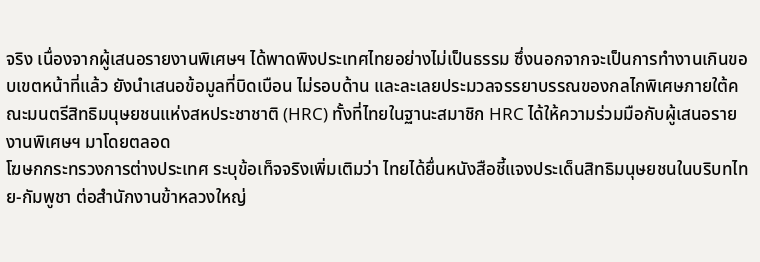จริง เนื่องจากผู้เสนอรายงานพิเศษฯ ได้พาดพิงประเทศไทยอย่างไม่เป็นธรรม ซึ่งนอกจากจะเป็นการทำงานเกินขอบเขตหน้าที่แล้ว ยังนำเสนอข้อมูลที่บิดเบือน ไม่รอบด้าน และละเลยประมวลจรรยาบรรณของกลไกพิเศษภายใต้คณะมนตรีสิทธิมนุษยชนแห่งสหประชาชาติ (HRC) ทั้งที่ไทยในฐานะสมาชิก HRC ได้ให้ความร่วมมือกับผู้เสนอรายงานพิเศษฯ มาโดยตลอด
โฆษกกระทรวงการต่างประเทศ ระบุข้อเท็จจริงเพิ่มเติมว่า ไทยได้ยื่นหนังสือชี้แจงประเด็นสิทธิมนุษยชนในบริบทไทย-กัมพูชา ต่อสำนักงานข้าหลวงใหญ่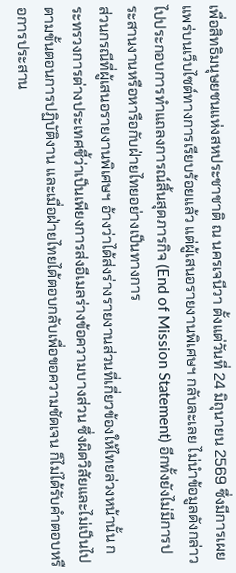เพื่อสิทธิมนุษยชนแห่งสหประชาชาติ ณ นครเจนีวา ตั้งแต่วันที่ 24 มิถุนายน 2569 ซึ่งมีการเผยแพร่บนเว็บไซต์ทางการเรียบร้อยแล้ว แต่ผู้เสนอรายงานพิเศษฯ กลับละเลย ไม่นำข้อมูลดังกล่าวไปประกอบการทำแถลงการณ์สิ้นสุดภารกิจ (End of Mission Statement) อีกทั้งยังไม่มีการประสานงานหรือหารือกับฝ่ายไทยอย่างเป็นทางการ
ส่วนกรณีที่ผู้เสนอรายงานพิเศษฯ อ้างว่าได้ส่งร่างรายงานส่วนที่เกี่ยวข้องให้ไทยล่วงหน้านั้น กระทรวงการต่างประเทศชี้ว่าเป็นเพียงการส่งอีเมลร่างข้อความบางส่วน ซึ่งผิดวิสัยและไม่เป็นไปตามขั้นตอนการปฏิบัติงาน และเมื่อฝ่ายไทยได้ตอบกลับเพื่อขอความชัดเจน ก็ไม่ได้รับคำตอบหรือการประสาน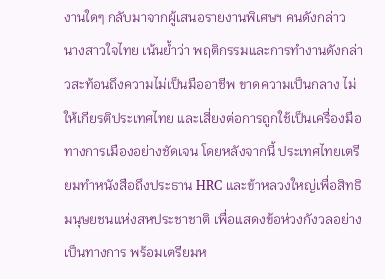งานใดๆ กลับมาจากผู้เสนอรายงานพิเศษฯ คนดังกล่าว
นางสาวใจไทย เน้นย้ำว่า พฤติกรรมและการทำงานดังกล่าวสะท้อนถึงความไม่เป็นมืออาชีพ ขาดความเป็นกลาง ไม่ให้เกียรติประเทศไทย และเสี่ยงต่อการถูกใช้เป็นเครื่องมือทางการเมืองอย่างชัดเจน โดยหลังจากนี้ ประเทศไทยเตรียมทำหนังสือถึงประธาน HRC และข้าหลวงใหญ่เพื่อสิทธิมนุษยชนแห่งสหประชาชาติ เพื่อแสดงข้อห่วงกังวลอย่างเป็นทางการ พร้อมเตรียมห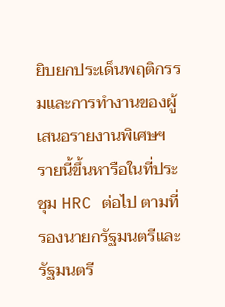ยิบยกประเด็นพฤติกรรมและการทำงานของผู้เสนอรายงานพิเศษฯ รายนี้ขึ้นหารือในที่ประชุม HRC ต่อไป ตามที่รองนายกรัฐมนตรีและรัฐมนตรี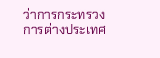ว่าการกระทรวงการต่างประเทศ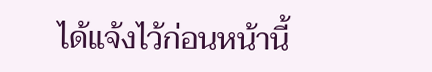ได้แจ้งไว้ก่อนหน้านี้